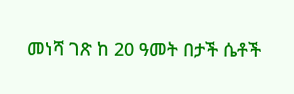መነሻ ገጽ ከ 20 ዓመት በታች ሴቶች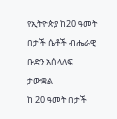የኢትዮጵያ ከ20 ዓመት በታች ሴቶች ብሔራዊ ቡድን አሰላለፍ ታውቋል
ከ 20 ዓመት በታች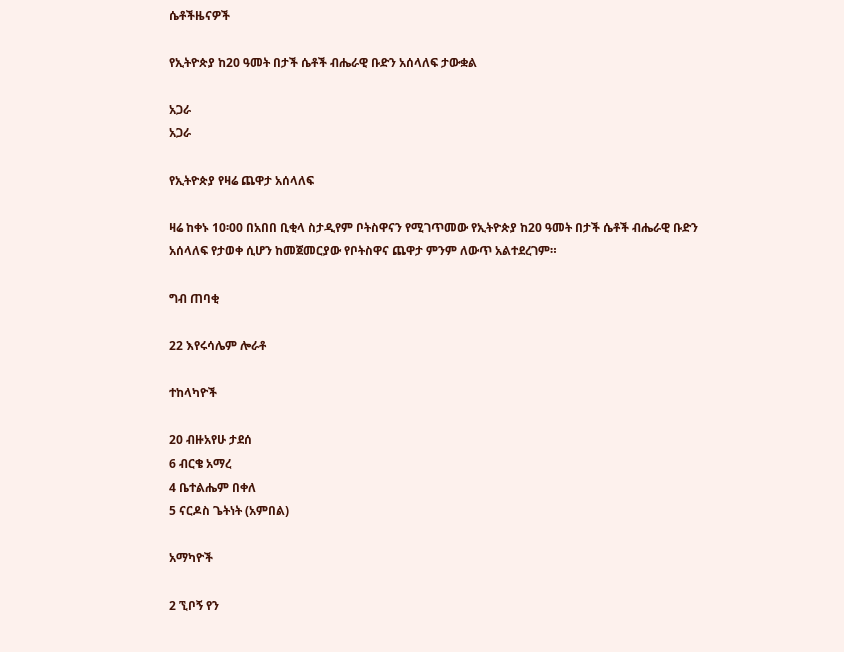ሴቶችዜናዎች

የኢትዮጵያ ከ20 ዓመት በታች ሴቶች ብሔራዊ ቡድን አሰላለፍ ታውቋል

አጋራ
አጋራ

የኢትዮጵያ የዛሬ ጨዋታ አሰላለፍ

ዛሬ ከቀኑ 10፡00 በአበበ ቢቂላ ስታዲየም ቦትስዋናን የሚገጥመው የኢትዮጵያ ከ20 ዓመት በታች ሴቶች ብሔራዊ ቡድን አሰላለፍ የታወቀ ሲሆን ከመጀመርያው የቦትስዋና ጨዋታ ምንም ለውጥ አልተደረገም።

ግብ ጠባቂ

22 እየሩሳሌም ሎራቶ

ተከላካዮች

20 ብዙአየሁ ታደሰ
6 ብርቄ አማረ
4 ቤተልሔም በቀለ
5 ናርዶስ ጌትነት (አምበል)

አማካዮች

2 ኚቦኝ የን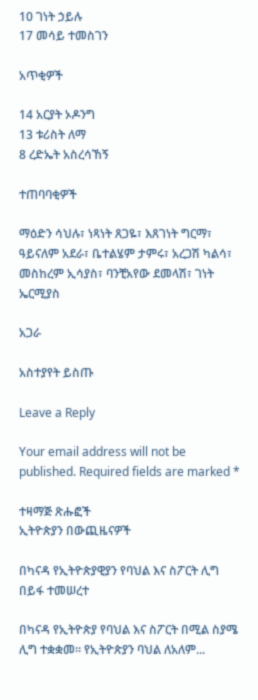10 ገነት ኃይሉ
17 መሳይ ተመስገን

አጥቂዎች

14 አርያት ኦዶንግ
13 ቱሪስት ለማ
8 ረድኤት አስረሳኸኝ

ተጠባባቂዎች

ማዕድን ሳህሉ፣ ነጻነት ጸጋዬ፣ እጸገነት ግርማ፣ ዓይናለም አደራ፣ ቤተልሄም ታምሩ፣ አረጋሽ ካልሳ፣ መስከረም ኢሳያስ፣ ባንቺአየው ደመላሽ፣ ገነት ኤርሚያስ

አጋራ

አስተያየት ይስጡ

Leave a Reply

Your email address will not be published. Required fields are marked *

ተዛማጅ ጽሑፎች
ኢትዮጵያን በውጪዜናዎች

በካናዳ የኢትዮጵያዊያን የባህል እና ስፖርት ሊግ በይፋ ተመሠረተ

በካናዳ የኢትዮጵያ የባህል እና ስፖርት በሚል ስያሜ ሊግ ተቋቋመ። የኢትዮጵያን ባህል ለአለም...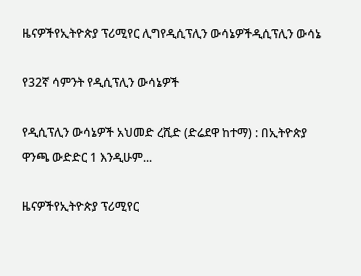ዜናዎችየኢትዮጵያ ፕሪሚየር ሊግየዲሲፕሊን ውሳኔዎችዲሲፕሊን ውሳኔ

የ32ኛ ሳምንት የዲሲፕሊን ውሳኔዎች

የዲሲፕሊን ውሳኔዎች አህመድ ረሺድ (ድሬደዋ ከተማ) : በኢትዮጵያ ዋንጫ ውድድር 1 እንዲሁም...

ዜናዎችየኢትዮጵያ ፕሪሚየር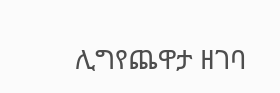ሊግየጨዋታ ዘገባ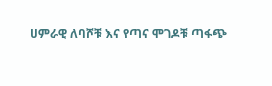ሀምራዊ ለባሾቹ እና የጣና ሞገዶቹ ጣፋጭ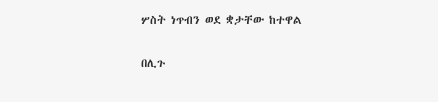ሦስት ነጥብን ወደ ቋታቸው ከተዋል

በሊጉ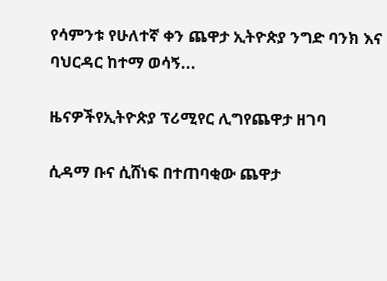የሳምንቱ የሁለተኛ ቀን ጨዋታ ኢትዮጵያ ንግድ ባንክ እና ባህርዳር ከተማ ወሳኝ...

ዜናዎችየኢትዮጵያ ፕሪሚየር ሊግየጨዋታ ዘገባ

ሲዳማ ቡና ሲሸነፍ በተጠባቂው ጨዋታ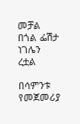መቻል በጎል ፌሽታ ነገሌን ረቷል

በሳምንቱ የመጀመሪያ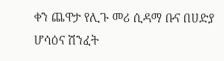ቀን ጨዋታ የሊጉ መሪ ሲዳማ ቡና በሀድያ ሆሳዕና ሽንፈት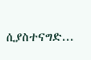ሲያስተናግድ...